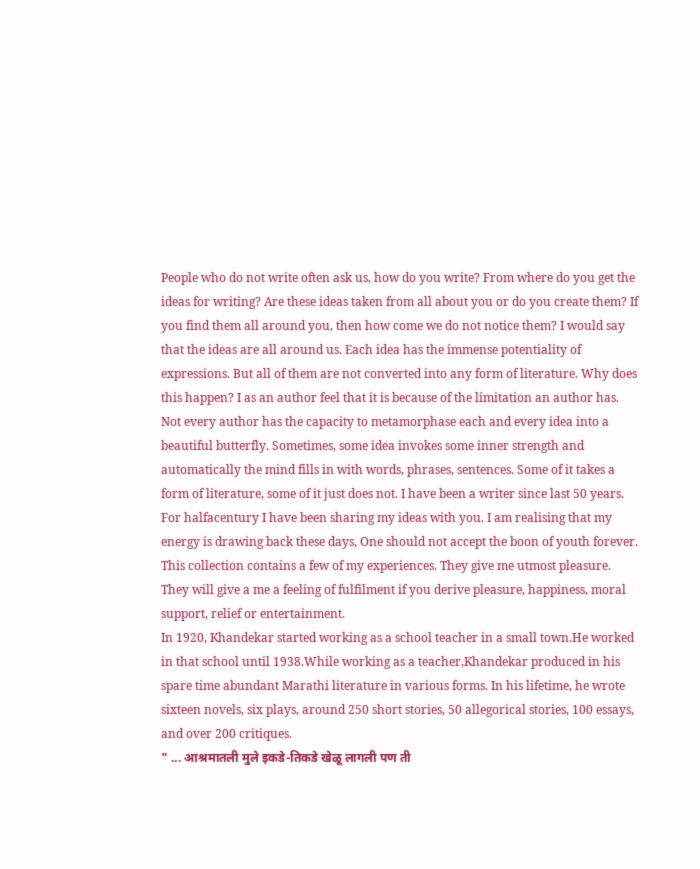People who do not write often ask us, how do you write? From where do you get the ideas for writing? Are these ideas taken from all about you or do you create them? If you find them all around you, then how come we do not notice them? I would say that the ideas are all around us. Each idea has the immense potentiality of expressions. But all of them are not converted into any form of literature. Why does this happen? I as an author feel that it is because of the limitation an author has. Not every author has the capacity to metamorphase each and every idea into a beautiful butterfly. Sometimes, some idea invokes some inner strength and automatically the mind fills in with words, phrases, sentences. Some of it takes a form of literature, some of it just does not. I have been a writer since last 50 years. For halfacentury I have been sharing my ideas with you. I am realising that my energy is drawing back these days, One should not accept the boon of youth forever. This collection contains a few of my experiences. They give me utmost pleasure. They will give a me a feeling of fulfilment if you derive pleasure, happiness, moral support, relief or entertainment.
In 1920, Khandekar started working as a school teacher in a small town.He worked in that school until 1938.While working as a teacher,Khandekar produced in his spare time abundant Marathi literature in various forms. In his lifetime, he wrote sixteen novels, six plays, around 250 short stories, 50 allegorical stories, 100 essays, and over 200 critiques.
" ... आश्रमातली मुले इकडे-तिकडे खेळू लागली पण ती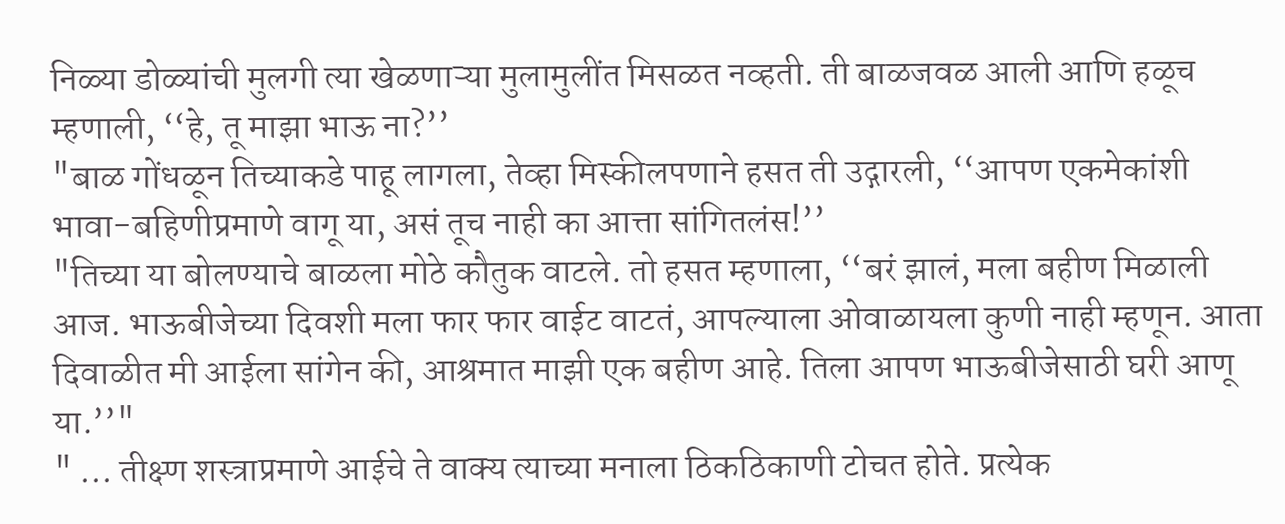निळ्या डोळ्यांची मुलगी त्या खेळणाऱ्या मुलामुलींत मिसळत नव्हती. ती बाळजवळ आली आणि हळूच म्हणाली, ‘‘हे, तू माझा भाऊ ना?’’
"बाळ गोंधळून तिच्याकडे पाहू लागला, तेव्हा मिस्कीलपणाने हसत ती उद्गारली, ‘‘आपण एकमेकांशी भावा-बहिणीप्रमाणे वागू या, असं तूच नाही का आत्ता सांगितलंस!’’
"तिच्या या बोलण्याचे बाळला मोठे कौतुक वाटले. तो हसत म्हणाला, ‘‘बरं झालं, मला बहीण मिळाली आज. भाऊबीजेच्या दिवशी मला फार फार वाईट वाटतं, आपल्याला ओवाळायला कुणी नाही म्हणून. आता दिवाळीत मी आईला सांगेन की, आश्रमात माझी एक बहीण आहे. तिला आपण भाऊबीजेसाठी घरी आणू या.’’"
" ... तीक्ष्ण शस्त्राप्रमाणे आईचे ते वाक्य त्याच्या मनाला ठिकठिकाणी टोचत होते. प्रत्येक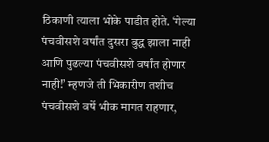ठिकाणी त्याला भोके पाडीत होते. ‘गेल्या पंचवीसशे वर्षांत दुसरा बुद्ध झाला नाही आणि पुढल्या पंचवीसशे वर्षांत होणार नाही!’ म्हणजे ती भिकारीण तशीच पंचवीसशे वर्षे भीक मागत राहणार,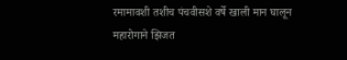रमामावशी तशीच पंचवीसशे वर्षे खाली मान घालून महारोगाने झिजत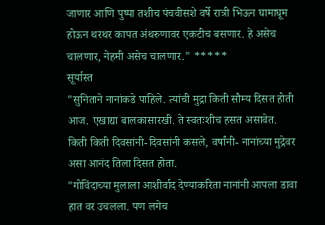जाणार आणि पुष्पा तशीच पंचवीसशे वर्षे रात्री भिऊन घामाघूम होऊन थरथर कापत अंथरुणावर एकटीच बसणार. हे असेच चालणार, नेहमी असेच चालणार." *****
सूर्यास्त
"सुनिताने नानांकडे पाहिले. त्यांची मुद्रा किती सौम्य दिसत होती आज. एखाद्या बालकासारखी. ते स्वतःशीच हसत असावेत. किती किती दिवसांनी-दिवसांनी कसले, वर्षांनी- नानांच्या मुद्रेवर असा आनंद तिला दिसत होता.
"गोविंदाच्या मुलाला आशीर्वाद देण्याकरिता नानांनी आपला डावा हात वर उचलला. पण लगेच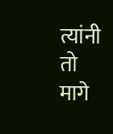त्यांनी तो मागे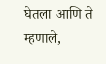घेतला आणि ते म्हणाले,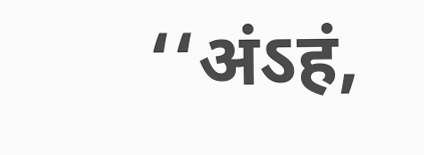‘‘अंऽहं,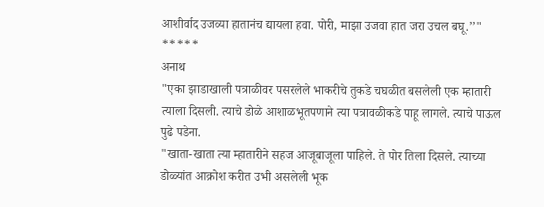आशीर्वाद उजव्या हातानंच द्यायला हवा. पोरी, माझा उजवा हात जरा उचल बघू.’’" *****
अनाथ
"एका झाडाखाली पत्राळीवर पसरलेले भाकरीचे तुकडे चघळीत बसलेली एक म्हातारी त्याला दिसली. त्याचे डोळे आशाळभूतपणाने त्या पत्रावळीकडे पाहू लागले. त्याचे पाऊल पुढे पडेना.
"खाता-खाता त्या म्हातारीने सहज आजूबाजूला पाहिले. ते पोर तिला दिसले. त्याच्या डोळ्यांत आक्रोश करीत उभी असलेली भूक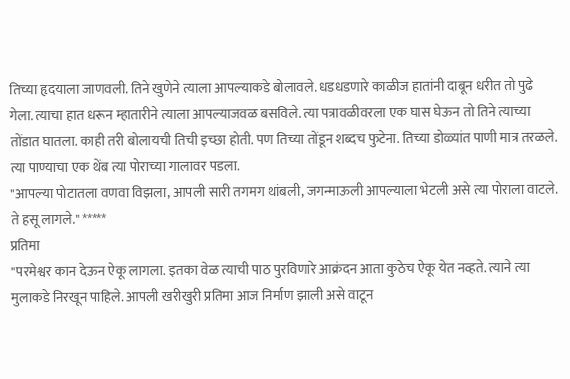तिच्या हृदयाला जाणवली. तिने खुणेने त्याला आपल्याकडे बोलावले. धडधडणारे काळीज हातांनी दाबून धरीत तो पुढे गेला. त्याचा हात धरून म्हातारीने त्याला आपल्याजवळ बसविले. त्या पत्रावळीवरला एक घास घेऊन तो तिने त्याच्या तोंडात घातला. काही तरी बोलायची तिची इच्छा होती. पण तिच्या तोंडून शब्दच फुटेना. तिच्या डोळ्यांत पाणी मात्र तरळले. त्या पाण्याचा एक थेंब त्या पोराच्या गालावर पडला.
"आपल्या पोटातला वणवा विझला, आपली सारी तगमग थांबली, जगन्माऊली आपल्याला भेटली असे त्या पोराला वाटले. ते हसू लागले." *****
प्रतिमा
"परमेश्वर कान देऊन ऐकू लागला. इतका वेळ त्याची पाठ पुरविणारे आक्रंदन आता कुठेच ऐकू येत नव्हते. त्याने त्या मुलाकडे निरखून पाहिले. आपली खरीखुरी प्रतिमा आज निर्माण झाली असे वाटून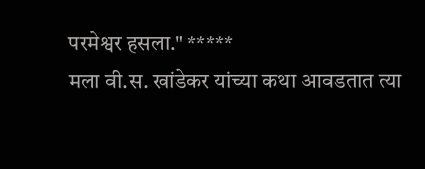परमेश्वर हसला." *****
मला वी.स. खांडेकर यांच्या कथा आवडतात त्या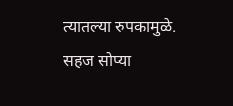त्यातल्या रुपकामुळे. सहज सोप्या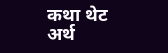कथा थेट अर्थ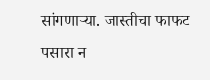सांगणाऱ्या. जास्तीचा फाफट पसारा न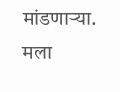मांडणाऱ्या. मला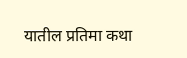यातील प्रतिमा कथा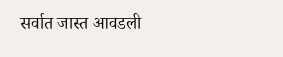सर्वात जास्त आवडली